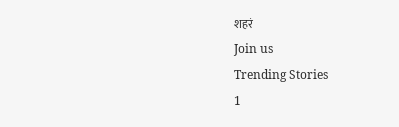शहरं
Join us
Trending Stories
1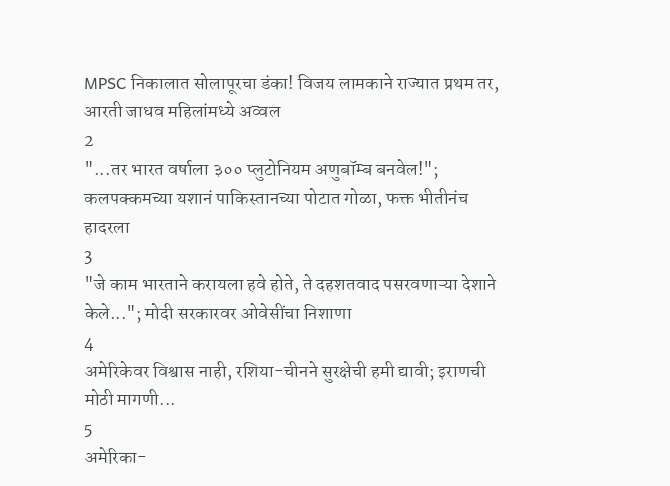MPSC निकालात सोलापूरचा डंका! विजय लामकाने राज्यात प्रथम तर, आरती जाधव महिलांमध्ये अव्वल
2
"...तर भारत वर्षाला ३०० प्लुटोनियम अणुबॉम्ब बनवेल!"; कलपक्कमच्या यशानं पाकिस्तानच्या पोटात गोळा, फक्त भीतीनंच हादरला
3
"जे काम भारताने करायला हवे होते, ते दहशतवाद पसरवणाऱ्या देशाने केले..."; मोदी सरकारवर ओवेसींचा निशाणा
4
अमेरिकेवर विश्वास नाही, रशिया-चीनने सुरक्षेची हमी द्यावी; इराणची मोठी मागणी...
5
अमेरिका-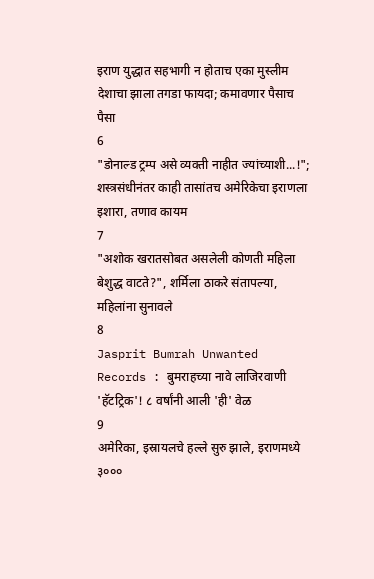इराण युद्धात सहभागी न होताच एका मुस्लीम देशाचा झाला तगडा फायदा; कमावणार पैसाच पैसा
6
"डोनाल्ड ट्रम्प असे व्यक्ती नाहीत ज्यांच्याशी...!"; शस्त्रसंधीनंतर काही तासांतच अमेरिकेचा इराणला इशारा, तणाव कायम
7
"अशोक खरातसोबत असलेली कोणती महिला बेशुद्ध वाटते?", शर्मिला ठाकरे संतापल्या, महिलांना सुनावले
8
Jasprit Bumrah Unwanted Records : बुमराहच्या नावे लाजिरवाणी 'हॅटट्रिक'! ८ वर्षांनी आली 'ही' वेळ
9
अमेरिका, इस्रायलचे हल्ले सुरु झाले, इराणमध्ये ३०००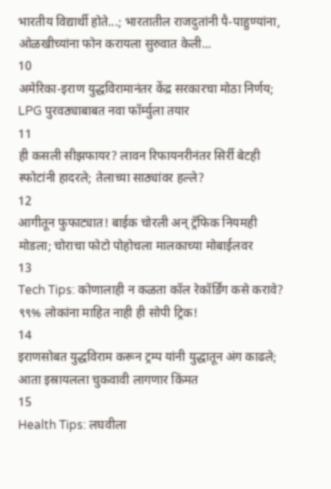भारतीय विद्यार्थी होते...; भारतातील राजदुतांनी पै-पाहुण्यांना, ओळखीच्यांना फोन करायला सुरुवात केली...
10
अमेरिका-इराण युद्धविरामानंतर केंद्र सरकारचा मोठा निर्णय; LPG पुरवठ्याबाबत नवा फॉर्म्युला तयार
11
ही कसली सीझफायर? लावन रिफायनरीनंतर सिर्री बेटही स्फोटांनी हादरले; तेलाच्या साठ्यांवर हल्ले?
12
आगीतून फुफाट्यात! बाईक चोरली अन् ट्रॅफिक नियमही मोडला; चोराचा फोटो पोहोचला मालकाच्या मोबाईलवर
13
Tech Tips: कोणालाही न कळता कॉल रेकॉर्डिंग कसे करावे? ९९% लोकांना माहित नाही ही सोपी ट्रिक!
14
इराणसोबत युद्धविराम करून ट्रम्प यांनी युद्धातून अंग काढले; आता इस्रायलला चुकवावी लागणार किंमत
15
Health Tips: लघवीला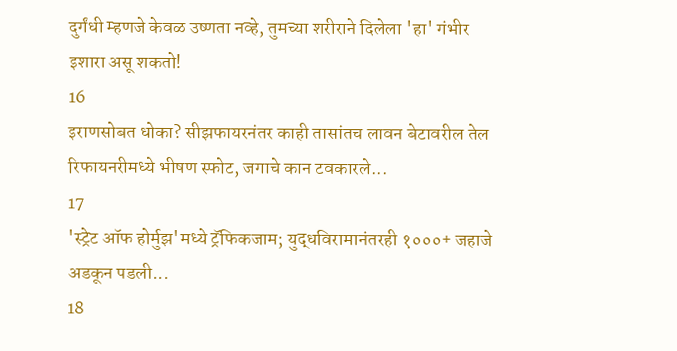दुर्गंधी म्हणजे केवळ उष्णता नव्हे, तुमच्या शरीराने दिलेला 'हा' गंभीर इशारा असू शकतो!
16
इराणसोबत धोका? सीझफायरनंतर काही तासांतच लावन बेटावरील तेल रिफायनरीमध्ये भीषण स्फोट, जगाचे कान टवकारले...
17
'स्ट्रेट ऑफ होर्मुझ'मध्ये ट्रॅफिकजाम; युद्धविरामानंतरही १०००+ जहाजे अडकून पडली...
18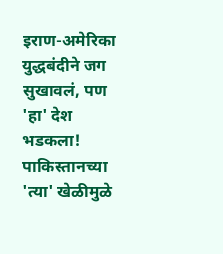इराण-अमेरिका युद्धबंदीने जग सुखावलं, पण 'हा' देश भडकला! पाकिस्तानच्या 'त्या' खेळीमुळे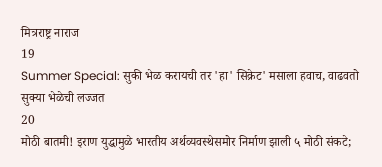मित्रराष्ट्र नाराज
19
Summer Special: सुकी भेळ करायची तर 'हा' सिक्रेट' मसाला हवाच, वाढवतो सुक्या भेळेची लज्जत
20
मोठी बातमी! इराण युद्धामुळे भारतीय अर्थव्यवस्थेसमोर निर्माण झाली ५ मोठी संकटे;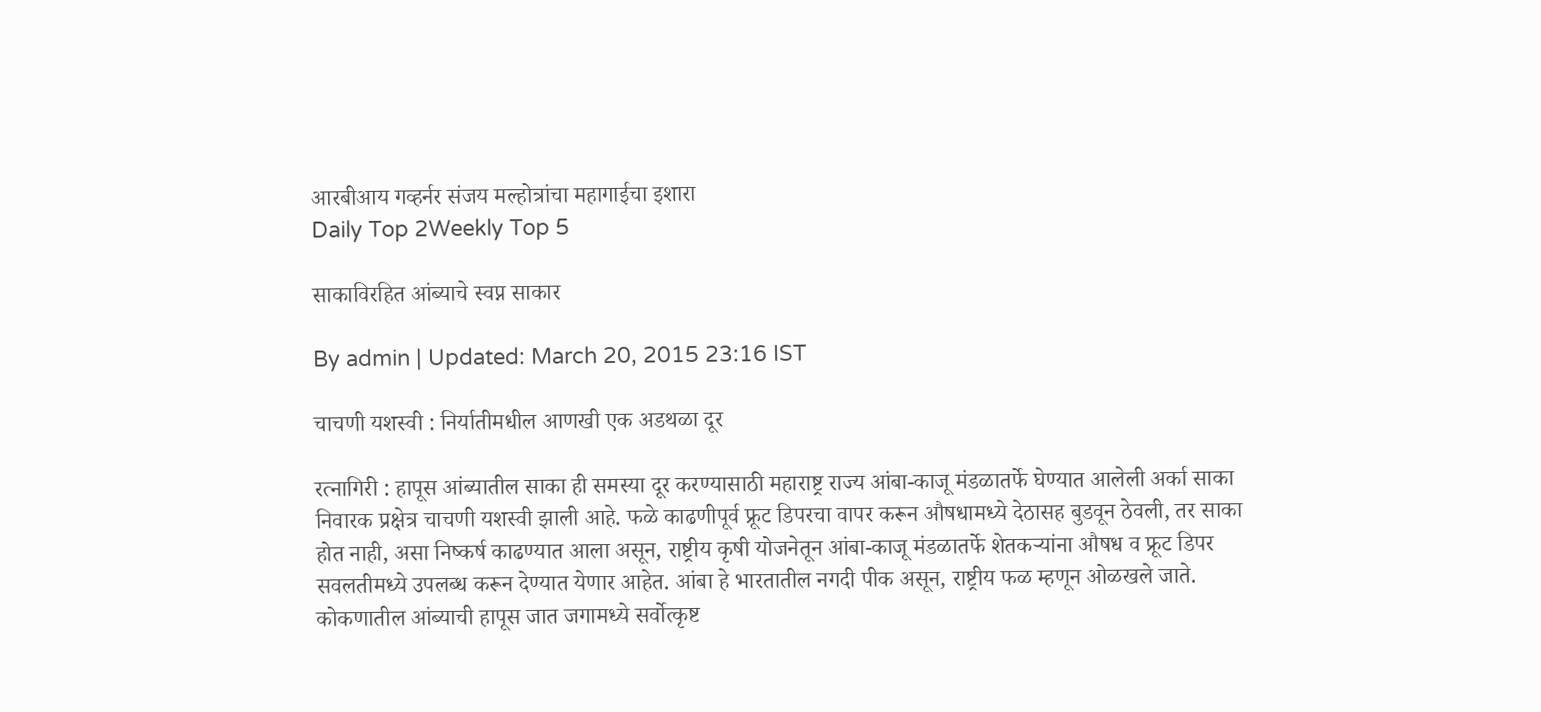आरबीआय गव्हर्नर संजय मल्होत्रांचा महागाईचा इशारा
Daily Top 2Weekly Top 5

साकाविरहित आंब्याचे स्वप्न साकार

By admin | Updated: March 20, 2015 23:16 IST

चाचणी यशस्वी : निर्यातीमधील आणखी एक अडथळा दूर

रत्नागिरी : हापूस आंब्यातील साका ही समस्या दूर करण्यासाठी महाराष्ट्र राज्य आंबा-काजू मंडळातर्फे घेण्यात आलेली अर्का साका निवारक प्रक्षेत्र चाचणी यशस्वी झाली आहे. फळे काढणीपूर्व फ्रूट डिपरचा वापर करून औषधामध्ये देठासह बुडवून ठेवली, तर साका होत नाही, असा निष्कर्ष काढण्यात आला असून, राष्ट्रीय कृषी योजनेतून आंबा-काजू मंडळातर्फे शेतकऱ्यांना औषध व फ्रूट डिपर सवलतीमध्ये उपलब्ध करून देण्यात येणार आहेत. आंबा हे भारतातील नगदी पीक असून, राष्ट्रीय फळ म्हणून ओळखले जाते. कोकणातील आंब्याची हापूस जात जगामध्ये सर्वोत्कृष्ट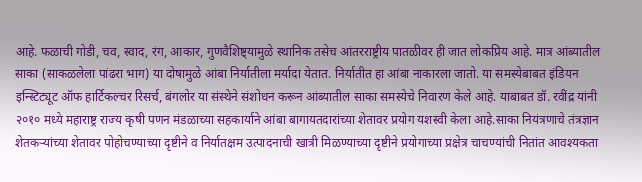आहे. फळाची गोडी, चव, स्वाद, रंग, आकार, गुणवैशिष्ट्यामुळे स्थानिक तसेच आंतरराष्ट्रीय पातळीवर ही जात लोकप्रिय आहे. मात्र आंब्यातील साका (साकळलेला पांढरा भाग) या दोषामुळे आंबा निर्यातीला मर्यादा येतात. निर्यातीत हा आंबा नाकारला जातो. या समस्येबाबत इंडियन इन्स्टिट्यूट ऑफ हार्टिकल्चर रिसर्च, बंगलोर या संस्थेने संशोधन करून आंब्यातील साका समस्येचे निवारण केले आहे. याबाबत डॉ. रवींद्र यांनी २०१० मध्ये महाराष्ट्र राज्य कृषी पणन मंडळाच्या सहकार्याने आंबा बागायतदारांच्या शेतावर प्रयोग यशस्वी केला आहे.साका नियंत्रणाचे तंत्रज्ञान शेतकऱ्यांच्या शेतावर पोहोचण्याच्या दृष्टीने व निर्यातक्षम उत्पादनाची खात्री मिळण्याच्या दृष्टीने प्रयोगाच्या प्रक्षेत्र चाचण्यांची नितांत आवश्यकता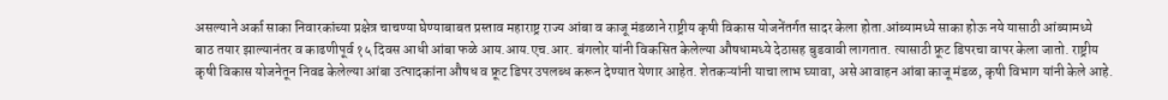असल्याने अर्का साका निवारकांच्या प्रक्षेत्र चाचण्या घेण्याबाबत प्रस्ताव महाराष्ट्र राज्य आंबा व काजू मंडळाने राष्ट्रीय कृषी विकास योजनेंतर्गत सादर केला होता.आंब्यामध्ये साका होऊ नये यासाठी आंब्यामध्ये बाठ तयार झाल्यानंतर व काढणीपूर्व १५ दिवस आधी आंबा फळे आय.आय.एच.आर. बंगलोर यांनी विकसित केलेल्या औषधामध्ये देठासह बुडवावी लागतात. त्यासाठी फ्रूट डिपरचा वापर केला जातो. राष्ट्रीय कृषी विकास योजनेतून निवड केलेल्या आंबा उत्पादकांना औषध व फ्रूट डिपर उपलब्ध करून देण्यात येणार आहेत. शेतकऱ्यांनी याचा लाभ घ्यावा, असे आवाहन आंबा काजू मंडळ, कृषी विभाग यांनी केले आहे.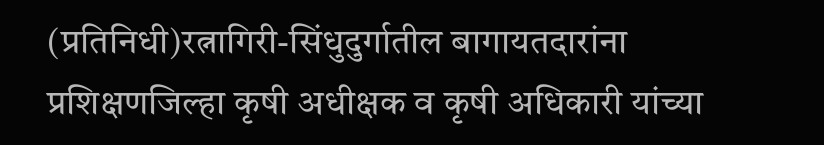(प्रतिनिधी)रत्नागिरी-सिंधुदुर्गातील बागायतदारांना प्रशिक्षणजिल्हा कृषी अधीक्षक व कृषी अधिकारी यांच्या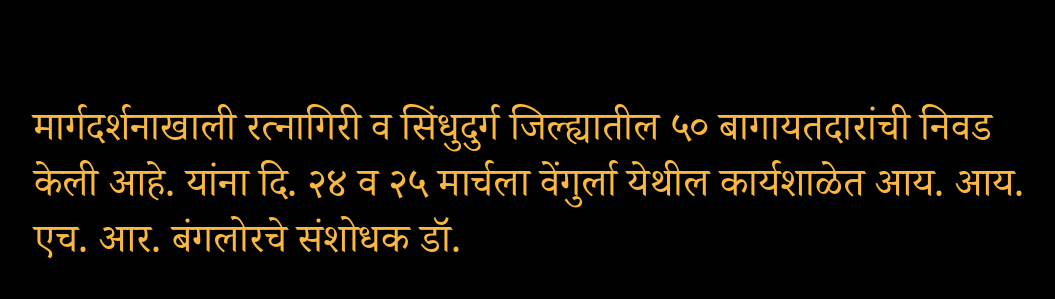मार्गदर्शनाखाली रत्नागिरी व सिंधुदुर्ग जिल्ह्यातील ५० बागायतदारांची निवड केली आहे. यांना दि. २४ व २५ मार्चला वेंगुर्ला येथील कार्यशाळेत आय. आय. एच. आर. बंगलोरचे संशोधक डॉ.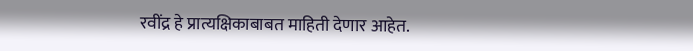रवींद्र हे प्रात्यक्षिकाबाबत माहिती देणार आहेत.